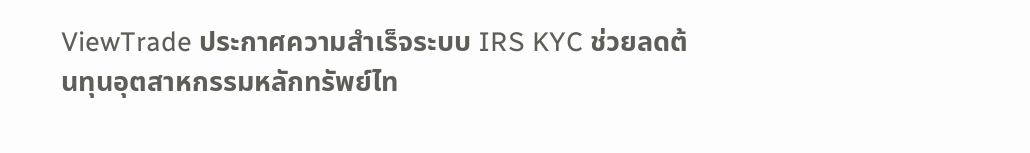ViewTrade ประกาศความสำเร็จระบบ IRS KYC ช่วยลดต้นทุนอุตสาหกรรมหลักทรัพย์ไท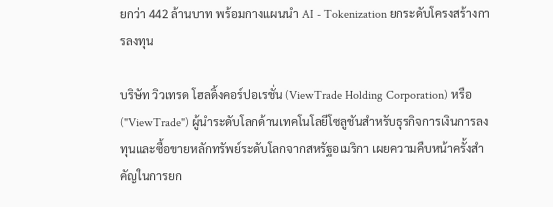ยกว่า 442 ล้านบาท พร้อมกางแผนนำ AI - Tokenization ยกระดับโครงสร้างการลงทุน

บริษัท วิวเทรด โฮลดิ้งคอร์ปอเรชั่น (ViewTrade Holding Corporation) หรือ ("ViewTrade") ผู้นำระดับโลกด้านเทคโนโลยีโซลูชันสำหรับธุรกิจการเงินการลงทุนและซื้อขายหลักทรัพย์ระดับโลกจากสหรัฐอเมริกา เผยความคืบหน้าครั้งสำคัญในการยก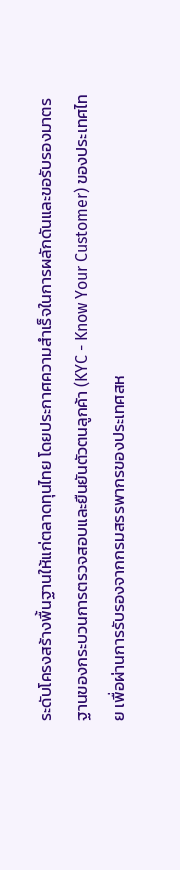ระดับโครงสร้างพื้นฐานให้แก่ตลาดทุนไทย โดยประกาศความสำเร็จในการผลักดันและขอรับรองมาตรฐานของกระบวนการตรวจสอบและยืนยันตัวตนลูกค้า (KYC - Know Your Customer) ของประเทศไทย เพื่อผ่านการรับรองจากกรมสรรพากรของประเทศสห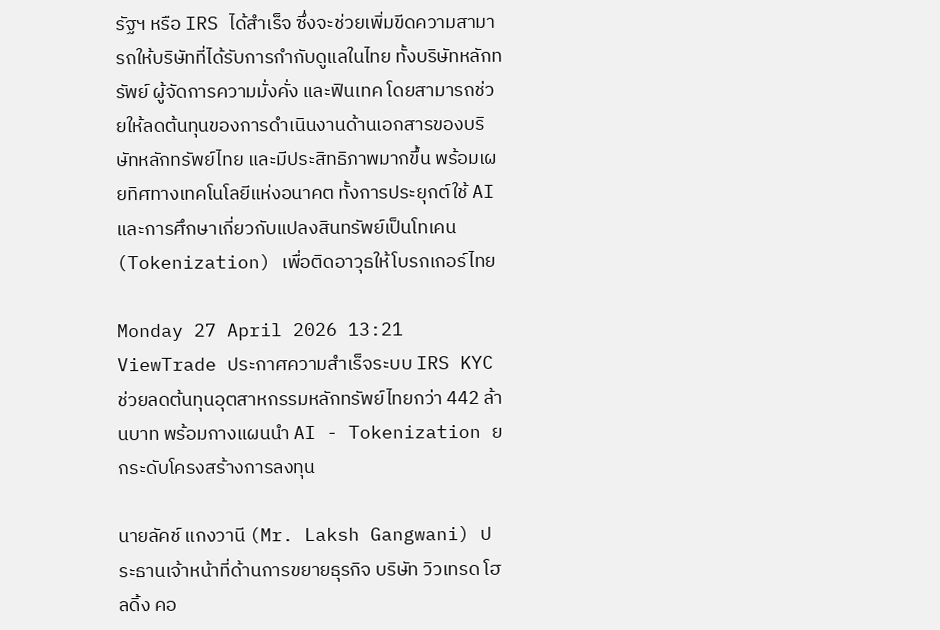รัฐฯ หรือ IRS ได้สำเร็จ ซึ่งจะช่วยเพิ่มขีดความสามารถให้บริษัทที่ได้รับการกำกับดูแลในไทย ทั้งบริษัทหลักทรัพย์ ผู้จัดการความมั่งคั่ง และฟินเทค โดยสามารถช่วยให้ลดต้นทุนของการดำเนินงานด้านเอกสารของบริษัทหลักทรัพย์ไทย และมีประสิทธิภาพมากขึ้น พร้อมเผยทิศทางเทคโนโลยีแห่งอนาคต ทั้งการประยุกต์ใช้ AI และการศึกษาเกี่ยวกับแปลงสินทรัพย์เป็นโทเคน (Tokenization) เพื่อติดอาวุธให้โบรกเกอร์ไทย

Monday 27 April 2026 13:21
ViewTrade ประกาศความสำเร็จระบบ IRS KYC ช่วยลดต้นทุนอุตสาหกรรมหลักทรัพย์ไทยกว่า 442 ล้านบาท พร้อมกางแผนนำ AI - Tokenization ยกระดับโครงสร้างการลงทุน

นายลัคช์ แกงวานี (Mr. Laksh Gangwani) ประธานเจ้าหน้าที่ด้านการขยายธุรกิจ บริษัท วิวเทรด โฮลดิ้ง คอ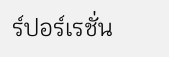ร์ปอร์เรชั่น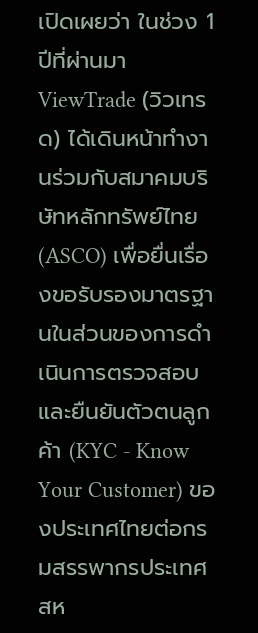เปิดเผยว่า ในช่วง 1 ปีที่ผ่านมา ViewTrade (วิวเทรด) ได้เดินหน้าทำงานร่วมกับสมาคมบริษัทหลักทรัพย์ไทย (ASCO) เพื่อยื่นเรื่องขอรับรองมาตรฐานในส่วนของการดำเนินการตรวจสอบและยืนยันตัวตนลูกค้า (KYC - Know Your Customer) ของประเทศไทยต่อกรมสรรพากรประเทศสห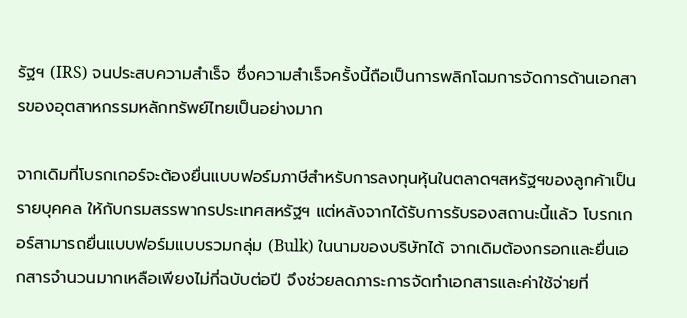รัฐฯ (IRS) จนประสบความสำเร็จ ซึ่งความสำเร็จครั้งนี้ถือเป็นการพลิกโฉมการจัดการด้านเอกสารของอุตสาหกรรมหลักทรัพย์ไทยเป็นอย่างมาก

จากเดิมที่โบรกเกอร์จะต้องยื่นแบบฟอร์มภาษีสำหรับการลงทุนหุ้นในตลาดฯสหรัฐฯของลูกค้าเป็นรายบุคคล ให้กับกรมสรรพากรประเทศสหรัฐฯ แต่หลังจากได้รับการรับรองสถานะนี้แล้ว โบรกเกอร์สามารถยื่นแบบฟอร์มแบบรวมกลุ่ม (Bulk) ในนามของบริษัทได้ จากเดิมต้องกรอกและยื่นเอกสารจำนวนมากเหลือเพียงไม่กี่ฉบับต่อปี จึงช่วยลดภาระการจัดทำเอกสารและค่าใช้จ่ายที่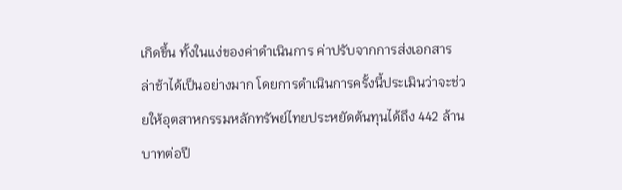เกิดขึ้น ทั้งในแง่ของค่าดำเนินการ ค่าปรับจากการส่งเอกสารล่าช้าได้เป็นอย่างมาก โดยการดำเนินการครั้งนี้ประเมินว่าจะช่วยให้อุตสาหกรรมหลักทรัพย์ไทยประหยัดต้นทุนได้ถึง 442 ล้านบาทต่อปี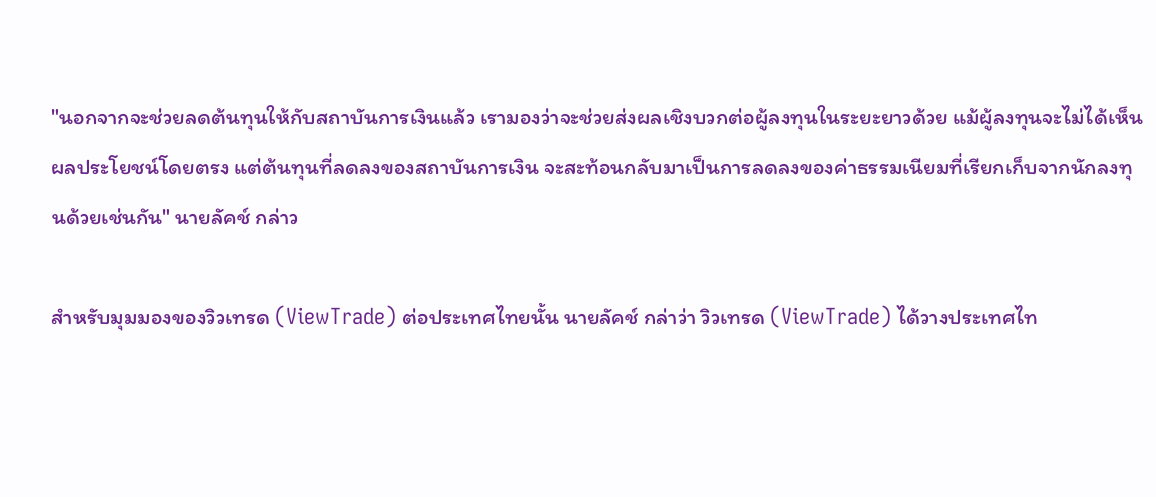"นอกจากจะช่วยลดต้นทุนให้กับสถาบันการเงินแล้ว เรามองว่าจะช่วยส่งผลเชิงบวกต่อผู้ลงทุนในระยะยาวด้วย แม้ผู้ลงทุนจะไม่ได้เห็นผลประโยชน์โดยตรง แต่ต้นทุนที่ลดลงของสถาบันการเงิน จะสะท้อนกลับมาเป็นการลดลงของค่าธรรมเนียมที่เรียกเก็บจากนักลงทุนด้วยเช่นกัน" นายลัคช์ กล่าว

สำหรับมุมมองของวิวเทรด (ViewTrade) ต่อประเทศไทยนั้น นายลัคช์ กล่าว่า วิวเทรด (ViewTrade) ได้วางประเทศไท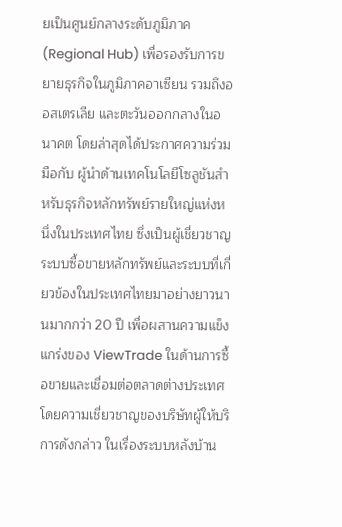ยเป็นศูนย์กลางระดับภูมิภาค (Regional Hub) เพื่อรองรับการขยายธุรกิจในภูมิภาคอาเซียน รวมถึงออสเตรเลีย และตะวันออกกลางในอนาคต โดยล่าสุดได้ประกาศความร่วมมือกับ ผู้นำด้านเทคโนโลยีโซลูชันสำหรับธุรกิจหลักทรัพย์รายใหญ่แห่งหนึ่งในประเทศไทย ซึ่งเป็นผู้เชี่ยวชาญระบบซื้อขายหลักทรัพย์และระบบที่เกี่ยวข้องในประเทศไทยมาอย่างยาวนานมากกว่า 20 ปี เพื่อผสานความแข็งแกร่งของ ViewTrade ในด้านการซื้อขายและเชื่อมต่อตลาดต่างประเทศ โดยความเชี่ยวชาญของบริษัทผู้ให้บริการดังกล่าว ในเรื่องระบบหลังบ้าน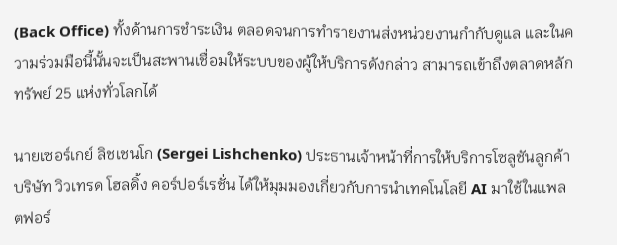(Back Office) ทั้งด้านการชำระเงิน ตลอดจนการทำรายงานส่งหน่วยงานกำกับดูแล และในความร่วมมือนี้นั้นจะเป็นสะพานเชื่อมให้ระบบของผู้ให้บริการดังกล่าว สามารถเข้าถึงตลาดหลักทรัพย์ 25 แห่งทั่วโลกได้

นายเซอร์เกย์ ลิชเชนโก (Sergei Lishchenko) ประธานเจ้าหน้าที่การให้บริการโซลูชันลูกค้า บริษัท วิวเทรด โฮลดิ้ง คอร์ปอร์เรชั่น ได้ให้มุมมองเกี่ยวกับการนำเทคโนโลยี AI มาใช้ในแพลตฟอร์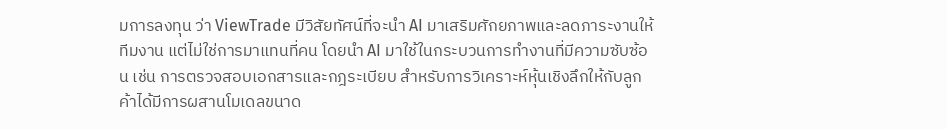มการลงทุน ว่า ViewTrade มีวิสัยทัศน์ที่จะนำ AI มาเสริมศักยภาพและลดภาระงานให้ทีมงาน แต่ไม่ใช่การมาแทนที่คน โดยนำ AI มาใช้ในกระบวนการทำงานที่มีความซับซ้อน เช่น การตรวจสอบเอกสารและกฎระเบียบ สำหรับการวิเคราะห์หุ้นเชิงลึกให้กับลูกค้าได้มีการผสานโมเดลขนาด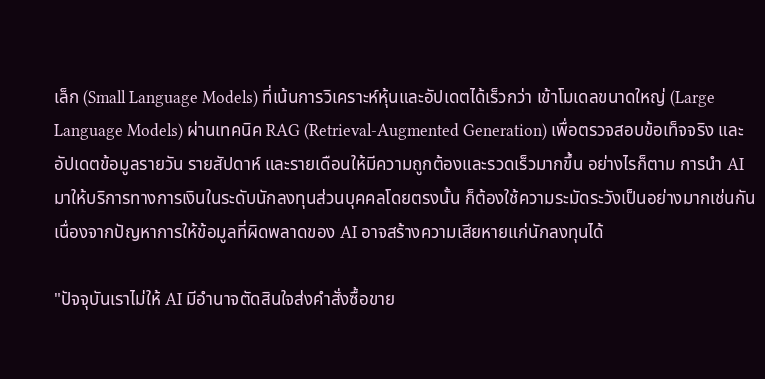เล็ก (Small Language Models) ที่เน้นการวิเคราะห์หุ้นและอัปเดตได้เร็วกว่า เข้าโมเดลขนาดใหญ่ (Large Language Models) ผ่านเทคนิค RAG (Retrieval-Augmented Generation) เพื่อตรวจสอบข้อเท็จจริง และอัปเดตข้อมูลรายวัน รายสัปดาห์ และรายเดือนให้มีความถูกต้องและรวดเร็วมากขึ้น อย่างไรก็ตาม การนำ AI มาให้บริการทางการเงินในระดับนักลงทุนส่วนบุคคลโดยตรงนั้น ก็ต้องใช้ความระมัดระวังเป็นอย่างมากเช่นกัน เนื่องจากปัญหาการให้ข้อมูลที่ผิดพลาดของ AI อาจสร้างความเสียหายแก่นักลงทุนได้

"ปัจจุบันเราไม่ให้ AI มีอำนาจตัดสินใจส่งคำสั่งซื้อขาย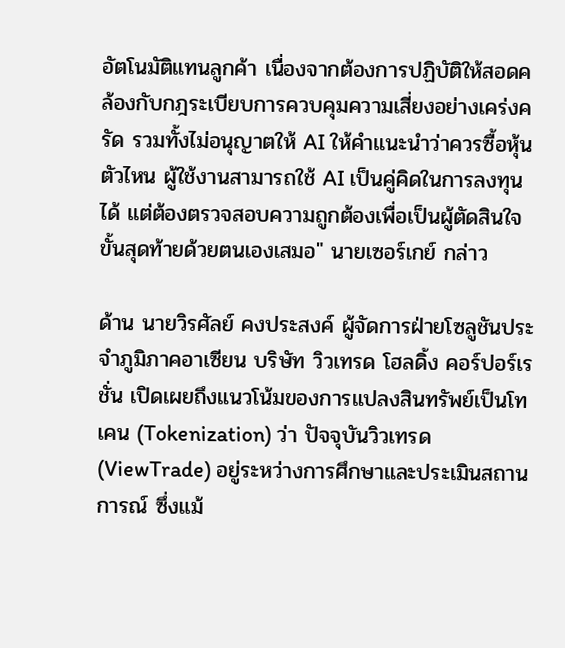อัตโนมัติแทนลูกค้า เนื่องจากต้องการปฏิบัติให้สอดคล้องกับกฎระเบียบการควบคุมความเสี่ยงอย่างเคร่งครัด รวมทั้งไม่อนุญาตให้ AI ให้คำแนะนำว่าควรซื้อหุ้นตัวไหน ผู้ใช้งานสามารถใช้ AI เป็นคู่คิดในการลงทุนได้ แต่ต้องตรวจสอบความถูกต้องเพื่อเป็นผู้ตัดสินใจขั้นสุดท้ายด้วยตนเองเสมอ" นายเซอร์เกย์ กล่าว

ด้าน นายวิรศัลย์ คงประสงค์ ผู้จัดการฝ่ายโซลูชันประจำภูมิภาคอาเซียน บริษัท วิวเทรด โฮลดิ้ง คอร์ปอร์เรชั่น เปิดเผยถึงแนวโน้มของการแปลงสินทรัพย์เป็นโทเคน (Tokenization) ว่า ปัจจุบันวิวเทรด (ViewTrade) อยู่ระหว่างการศึกษาและประเมินสถานการณ์ ซึ่งแม้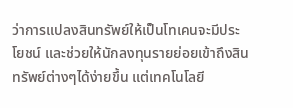ว่าการแปลงสินทรัพย์ให้เป็นโทเคนจะมีประโยชน์ และช่วยให้นักลงทุนรายย่อยเข้าถึงสินทรัพย์ต่างๆได้ง่ายขึ้น แต่เทคโนโลยี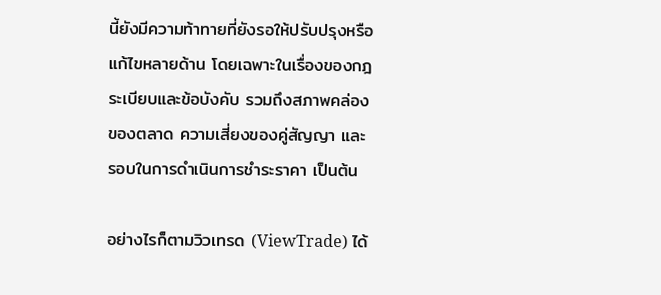นี้ยังมีความท้าทายที่ยังรอให้ปรับปรุงหรือแก้ไขหลายด้าน โดยเฉพาะในเรื่องของกฎระเบียบและข้อบังคับ รวมถึงสภาพคล่องของตลาด ความเสี่ยงของคู่สัญญา และรอบในการดำเนินการชำระราคา เป็นต้น

อย่างไรก็ตามวิวเทรด (ViewTrade) ได้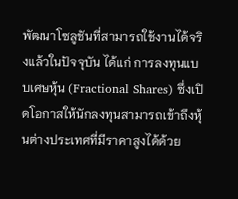พัฒนาโซลูชันที่สามารถใช้งานได้จริงแล้วในปัจจุบัน ได้แก่ การลงทุนแบบเศษหุ้น (Fractional Shares) ซึ่งเปิดโอกาสให้นักลงทุนสามารถเข้าถึงหุ้นต่างประเทศที่มีราคาสูงได้ด้วย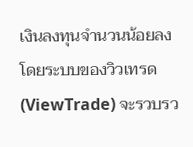เงินลงทุนจำนวนน้อยลง โดยระบบของวิวเทรด (ViewTrade) จะรวบรว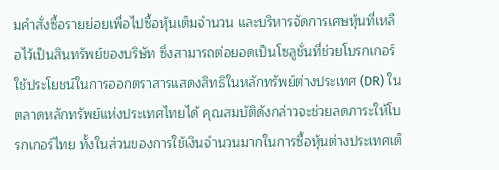มคำสั่งซื้อรายย่อยเพื่อไปซื้อหุ้นเต็มจำนวน และบริหารจัดการเศษหุ้นที่เหลือไว้เป็นสินทรัพย์ของบริษัท ซึ่งสามารถต่อยอดเป็นโซลูชั่นที่ช่วยโบรกเกอร์ใช้ประโยชน์ในการออกตราสารแสดงสิทธิในหลักทรัพย์ต่างประเทศ (DR) ในตลาดหลักทรัพย์แห่งประเทศไทยได้ คุณสมบัติดังกล่าวจะช่วยลดภาระให้โบรกเกอร์ไทย ทั้งในส่วนของการใช้เงินจำนวนมากในการซื้อหุ้นต่างประเทศเต็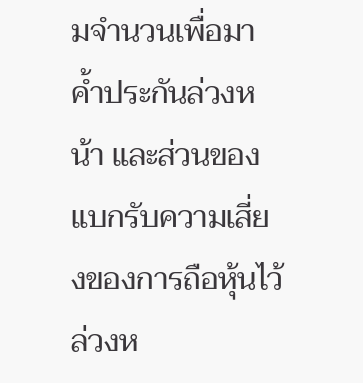มจำนวนเพื่อมาค้ำประกันล่วงหน้า และส่วนของแบกรับความเสี่ยงของการถือหุ้นไว้ล่วงห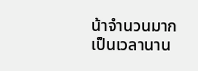น้าจำนวนมากเป็นเวลานาน